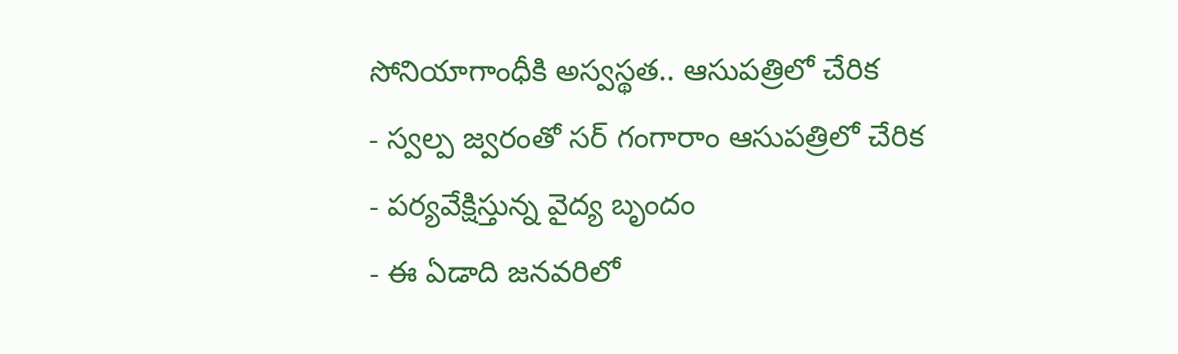సోనియాగాంధీకి అస్వస్థత.. ఆసుపత్రిలో చేరిక
- స్వల్ప జ్వరంతో సర్ గంగారాం ఆసుపత్రిలో చేరిక
- పర్యవేక్షిస్తున్న వైద్య బృందం
- ఈ ఏడాది జనవరిలో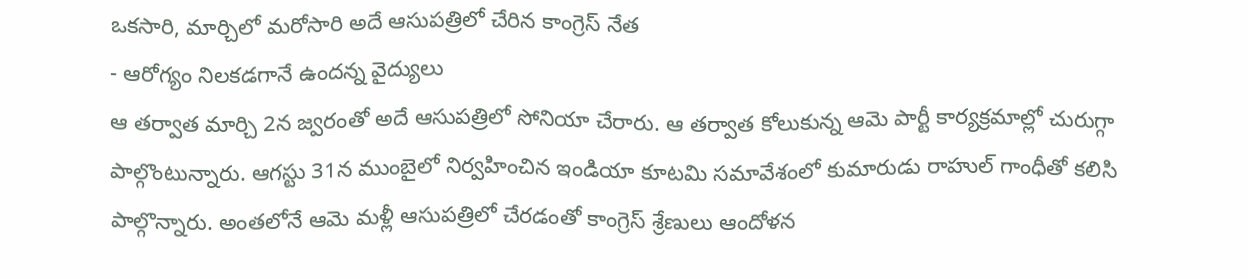ఒకసారి, మార్చిలో మరోసారి అదే ఆసుపత్రిలో చేరిన కాంగ్రెస్ నేత
- ఆరోగ్యం నిలకడగానే ఉందన్న వైద్యులు
ఆ తర్వాత మార్చి 2న జ్వరంతో అదే ఆసుపత్రిలో సోనియా చేరారు. ఆ తర్వాత కోలుకున్న ఆమె పార్టీ కార్యక్రమాల్లో చురుగ్గా పాల్గొంటున్నారు. ఆగస్టు 31న ముంబైలో నిర్వహించిన ఇండియా కూటమి సమావేశంలో కుమారుడు రాహుల్ గాంధీతో కలిసి పాల్గొన్నారు. అంతలోనే ఆమె మళ్లీ ఆసుపత్రిలో చేరడంతో కాంగ్రెస్ శ్రేణులు ఆందోళన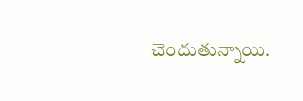చెందుతున్నాయి.